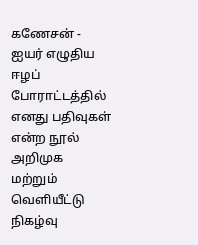கணேசன் - ஐயர் எழுதிய ஈழப் போராட்டத்தில் எனது பதிவுகள் என்ற நூல் அறிமுக மற்றும் வெளியீட்டு நிகழ்வு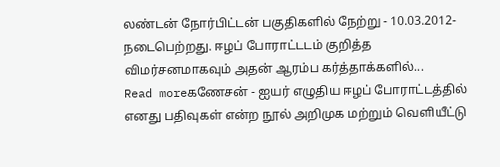லண்டன் நோர்பிட்டன் பகுதிகளில் நேற்று - 10.03.2012- நடைபெற்றது. ஈழப் போராட்டடம் குறித்த விமர்சனமாகவும் அதன் ஆரம்ப கர்த்தாக்களில்...
Read moreகணேசன் - ஐயர் எழுதிய ஈழப் போராட்டத்தில் எனது பதிவுகள் என்ற நூல் அறிமுக மற்றும் வெளியீட்டு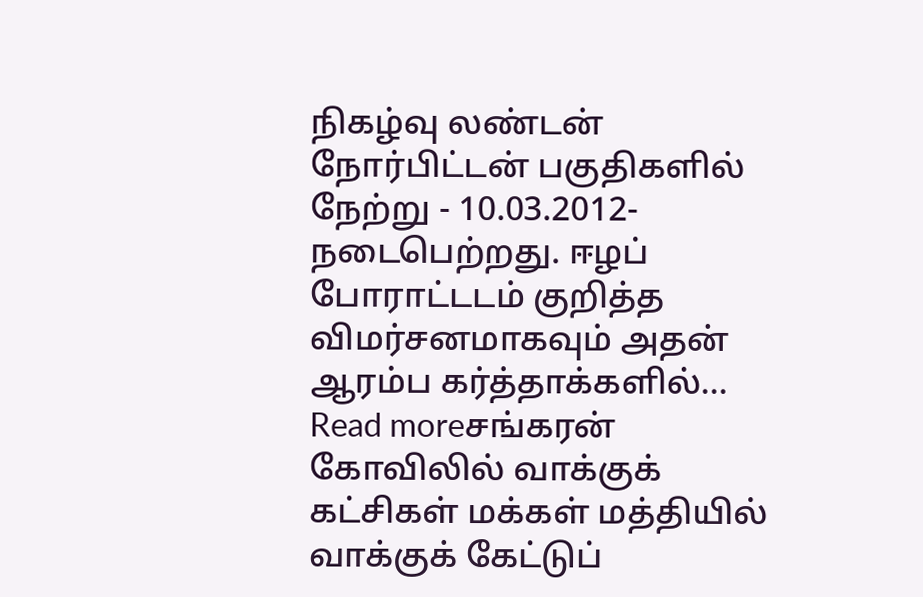நிகழ்வு லண்டன் நோர்பிட்டன் பகுதிகளில் நேற்று - 10.03.2012- நடைபெற்றது. ஈழப் போராட்டடம் குறித்த விமர்சனமாகவும் அதன் ஆரம்ப கர்த்தாக்களில்...
Read moreசங்கரன் கோவிலில் வாக்குக் கட்சிகள் மக்கள் மத்தியில் வாக்குக் கேட்டுப்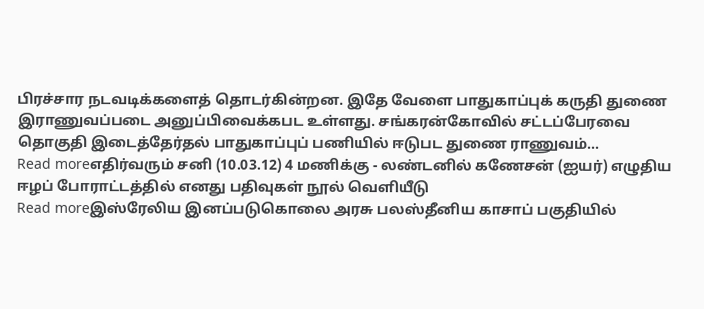பிரச்சார நடவடிக்களைத் தொடர்கின்றன. இதே வேளை பாதுகாப்புக் கருதி துணை இராணுவப்படை அனுப்பிவைக்கபட உள்ளது. சங்கரன்கோவில் சட்டப்பேரவை தொகுதி இடைத்தேர்தல் பாதுகாப்புப் பணியில் ஈடுபட துணை ராணுவம்...
Read moreஎதிர்வரும் சனி (10.03.12) 4 மணிக்கு - லண்டனில் கணேசன் (ஐயர்) எழுதிய ஈழப் போராட்டத்தில் எனது பதிவுகள் நூல் வெளியீடு
Read moreஇஸ்ரேலிய இனப்படுகொலை அரசு பலஸ்தீனிய காசாப் பகுதியில்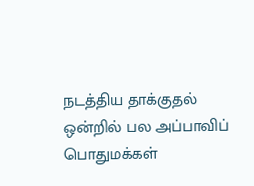நடத்திய தாக்குதல் ஒன்றில் பல அப்பாவிப் பொதுமக்கள்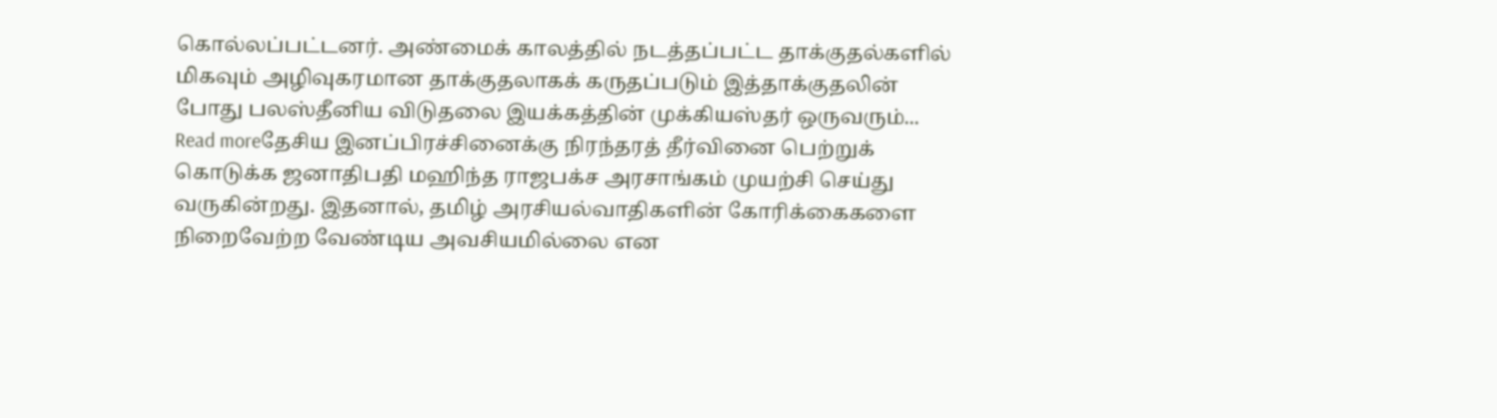கொல்லப்பட்டனர். அண்மைக் காலத்தில் நடத்தப்பட்ட தாக்குதல்களில் மிகவும் அழிவுகரமான தாக்குதலாகக் கருதப்படும் இத்தாக்குதலின் போது பலஸ்தீனிய விடுதலை இயக்கத்தின் முக்கியஸ்தர் ஒருவரும்...
Read moreதேசிய இனப்பிரச்சினைக்கு நிரந்தரத் தீர்வினை பெற்றுக் கொடுக்க ஜனாதிபதி மஹிந்த ராஜபக்ச அரசாங்கம் முயற்சி செய்து வருகின்றது. இதனால், தமிழ் அரசியல்வாதிகளின் கோரிக்கைகளை நிறைவேற்ற வேண்டிய அவசியமில்லை என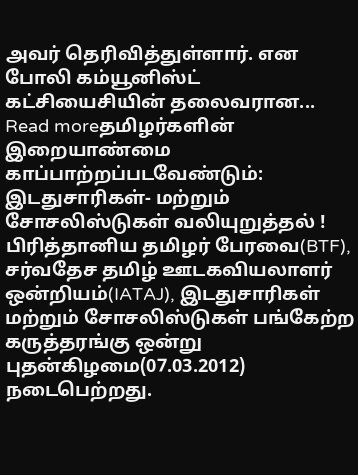அவர் தெரிவித்துள்ளார். என போலி கம்யூனிஸ்ட் கட்சியைசியின் தலைவரான...
Read moreதமிழர்களின் இறையாண்மை காப்பாற்றப்படவேண்டும்: இடதுசாரிகள்- மற்றும் சோசலிஸ்டுகள் வலியுறுத்தல் ! பிரித்தானிய தமிழர் பேரவை(BTF), சர்வதேச தமிழ் ஊடகவியலாளர் ஒன்றியம்(IATAJ), இடதுசாரிகள் மற்றும் சோசலிஸ்டுகள் பங்கேற்ற கருத்தரங்கு ஒன்று புதன்கிழமை(07.03.2012) நடைபெற்றது.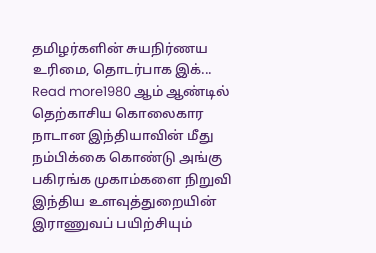தமிழர்களின் சுயநிர்ணய உரிமை, தொடர்பாக இக்...
Read more1980 ஆம் ஆண்டில் தெற்காசிய கொலைகார நாடான இந்தியாவின் மீது நம்பிக்கை கொண்டு அங்கு பகிரங்க முகாம்களை நிறுவி இந்திய உளவுத்துறையின் இராணுவப் பயிற்சியும்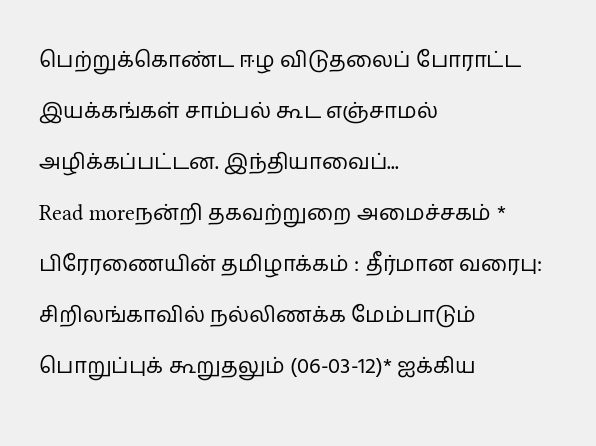பெற்றுக்கொண்ட ஈழ விடுதலைப் போராட்ட இயக்கங்கள் சாம்பல் கூட எஞ்சாமல் அழிக்கப்பட்டன. இந்தியாவைப்...
Read moreநன்றி தகவற்றுறை அமைச்சகம் * பிரேரணையின் தமிழாக்கம் : தீர்மான வரைபு: சிறிலங்காவில் நல்லிணக்க மேம்பாடும் பொறுப்புக் கூறுதலும் (06-03-12)* ஐக்கிய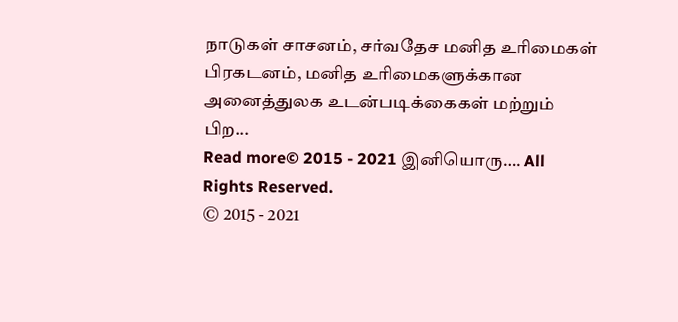நாடுகள் சாசனம், சர்வதேச மனித உரிமைகள் பிரகடனம், மனித உரிமைகளுக்கான அனைத்துலக உடன்படிக்கைகள் மற்றும் பிற...
Read more© 2015 - 2021 இனியொரு…. All Rights Reserved.
© 2015 - 2021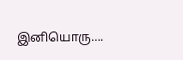இனியொரு….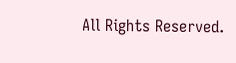All Rights Reserved.